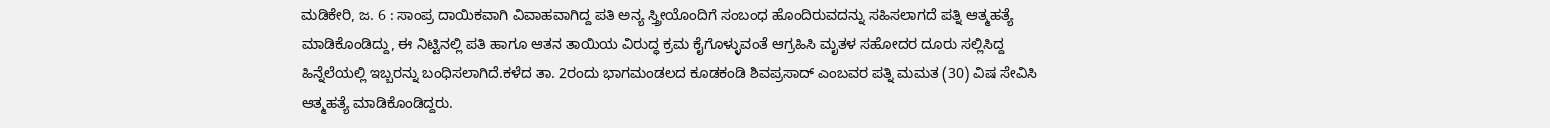ಮಡಿಕೇರಿ, ಜ. 6 : ಸಾಂಪ್ರ ದಾಯಿಕವಾಗಿ ವಿವಾಹವಾಗಿದ್ದ ಪತಿ ಅನ್ಯ ಸ್ತ್ರೀಯೊಂದಿಗೆ ಸಂಬಂಧ ಹೊಂದಿರುವದನ್ನು ಸಹಿಸಲಾಗದೆ ಪತ್ನಿ ಆತ್ಮಹತ್ಯೆ ಮಾಡಿಕೊಂಡಿದ್ದು, ಈ ನಿಟ್ಟಿನಲ್ಲಿ ಪತಿ ಹಾಗೂ ಆತನ ತಾಯಿಯ ವಿರುದ್ಧ ಕ್ರಮ ಕೈಗೊಳ್ಳುವಂತೆ ಆಗ್ರಹಿಸಿ ಮೃತಳ ಸಹೋದರ ದೂರು ಸಲ್ಲಿಸಿದ್ದ ಹಿನ್ನೆಲೆಯಲ್ಲಿ ಇಬ್ಬರನ್ನು ಬಂಧಿಸಲಾಗಿದೆ.ಕಳೆದ ತಾ. 2ರಂದು ಭಾಗಮಂಡಲದ ಕೂಡಕಂಡಿ ಶಿವಪ್ರಸಾದ್ ಎಂಬವರ ಪತ್ನಿ ಮಮತ (30) ವಿಷ ಸೇವಿಸಿ ಆತ್ಮಹತ್ಯೆ ಮಾಡಿಕೊಂಡಿದ್ದರು.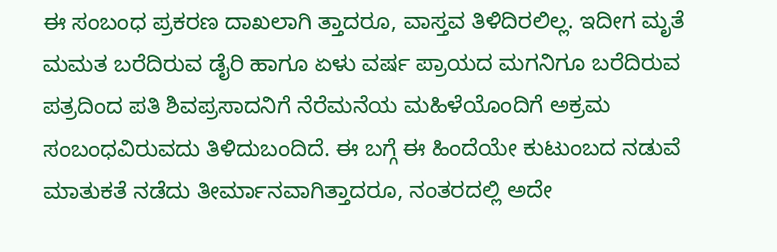ಈ ಸಂಬಂಧ ಪ್ರಕರಣ ದಾಖಲಾಗಿ ತ್ತಾದರೂ, ವಾಸ್ತವ ತಿಳಿದಿರಲಿಲ್ಲ. ಇದೀಗ ಮೃತೆ ಮಮತ ಬರೆದಿರುವ ಡೈರಿ ಹಾಗೂ ಏಳು ವರ್ಷ ಪ್ರಾಯದ ಮಗನಿಗೂ ಬರೆದಿರುವ ಪತ್ರದಿಂದ ಪತಿ ಶಿವಪ್ರಸಾದನಿಗೆ ನೆರೆಮನೆಯ ಮಹಿಳೆಯೊಂದಿಗೆ ಅಕ್ರಮ ಸಂಬಂಧವಿರುವದು ತಿಳಿದುಬಂದಿದೆ. ಈ ಬಗ್ಗೆ ಈ ಹಿಂದೆಯೇ ಕುಟುಂಬದ ನಡುವೆ ಮಾತುಕತೆ ನಡೆದು ತೀರ್ಮಾನವಾಗಿತ್ತಾದರೂ, ನಂತರದಲ್ಲಿ ಅದೇ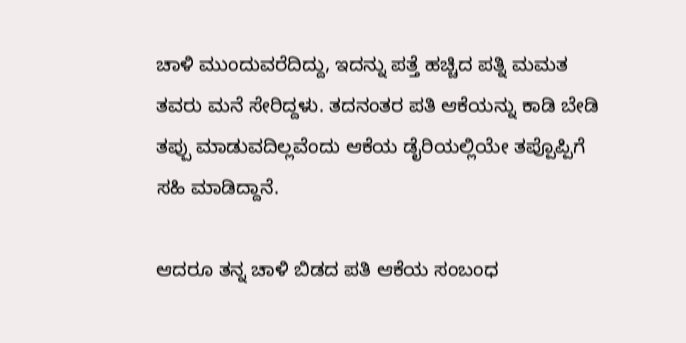ಚಾಳಿ ಮುಂದುವರೆದಿದ್ದು, ಇದನ್ನು ಪತ್ತೆ ಹಚ್ಚಿದ ಪತ್ನಿ ಮಮತ ತವರು ಮನೆ ಸೇರಿದ್ದಳು. ತದನಂತರ ಪತಿ ಆಕೆಯನ್ನು ಕಾಡಿ ಬೇಡಿ ತಪ್ಪು ಮಾಡುವದಿಲ್ಲವೆಂದು ಆಕೆಯ ಡೈರಿಯಲ್ಲಿಯೇ ತಪ್ಪೊಪ್ಪಿಗೆ ಸಹಿ ಮಾಡಿದ್ದಾನೆ.

ಆದರೂ ತನ್ನ ಚಾಳಿ ಬಿಡದ ಪತಿ ಆಕೆಯ ಸಂಬಂಧ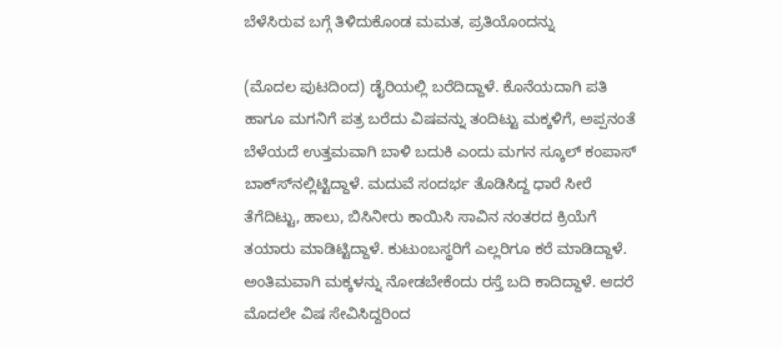ಬೆಳೆಸಿರುವ ಬಗ್ಗೆ ತಿಳಿದುಕೊಂಡ ಮಮತ, ಪ್ರತಿಯೊಂದನ್ನು

(ಮೊದಲ ಪುಟದಿಂದ) ಡೈರಿಯಲ್ಲಿ ಬರೆದಿದ್ದಾಳೆ. ಕೊನೆಯದಾಗಿ ಪತಿ ಹಾಗೂ ಮಗನಿಗೆ ಪತ್ರ ಬರೆದು ವಿಷವನ್ನು ತಂದಿಟ್ಟು ಮಕ್ಕಳಿಗೆ, ಅಪ್ಪನಂತೆ ಬೆಳೆಯದೆ ಉತ್ತಮವಾಗಿ ಬಾಳಿ ಬದುಕಿ ಎಂದು ಮಗನ ಸ್ಕೂಲ್ ಕಂಪಾಸ್ ಬಾಕ್ಸ್‍ನಲ್ಲಿಟ್ಟಿದ್ದಾಳೆ. ಮದುವೆ ಸಂದರ್ಭ ತೊಡಿಸಿದ್ದ ಧಾರೆ ಸೀರೆ ತೆಗೆದಿಟ್ಟು, ಹಾಲು, ಬಿಸಿನೀರು ಕಾಯಿಸಿ ಸಾವಿನ ನಂತರದ ಕ್ರಿಯೆಗೆ ತಯಾರು ಮಾಡಿಟ್ಟಿದ್ದಾಳೆ. ಕುಟುಂಬಸ್ಥರಿಗೆ ಎಲ್ಲರಿಗೂ ಕರೆ ಮಾಡಿದ್ದಾಳೆ. ಅಂತಿಮವಾಗಿ ಮಕ್ಕಳನ್ನು ನೋಡಬೇಕೆಂದು ರಸ್ತೆ ಬದಿ ಕಾದಿದ್ದಾಳೆ. ಆದರೆ ಮೊದಲೇ ವಿಷ ಸೇವಿಸಿದ್ದರಿಂದ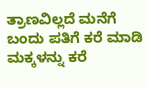ತ್ರಾಣವಿಲ್ಲದೆ ಮನೆಗೆ ಬಂದು ಪತಿಗೆ ಕರೆ ಮಾಡಿ ಮಕ್ಕಳನ್ನು ಕರೆ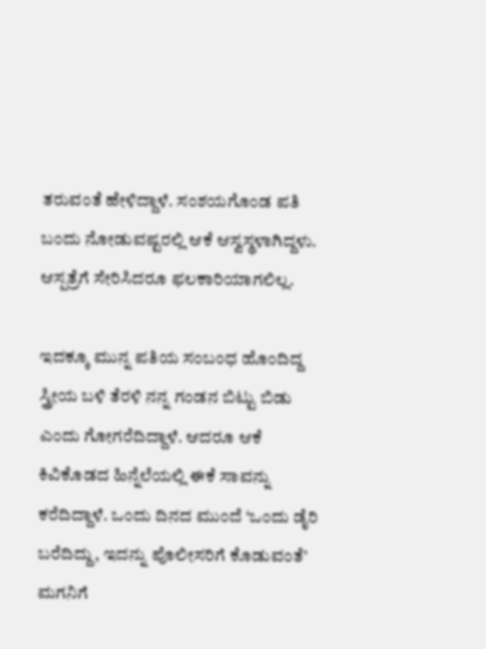ತರುವಂತೆ ಹೇಳಿದ್ದಾಳೆ. ಸಂಶಯಗೊಂಡ ಪತಿ ಬಂದು ನೋಡುವಷ್ಟರಲ್ಲಿ ಆಕೆ ಆಸ್ವಸ್ಥಳಾಗಿದ್ದಳು. ಆಸ್ಪತ್ರೆಗೆ ಸೇರಿಸಿದರೂ ಫಲಕಾರಿಯಾಗಲಿಲ್ಲ.

ಇದಕ್ಕೂ ಮುನ್ನ ಪತಿಯ ಸಂಬಂಧ ಹೊಂದಿದ್ದ ಸ್ತ್ರೀಯ ಬಳಿ ತೆರಳಿ ನನ್ನ ಗಂಡನ ಬಿಟ್ಟು ಬಿಡು ಎಂದು ಗೋಗರೆದಿದ್ದಾಳೆ. ಆದರೂ ಆಕೆ ಕಿವಿಕೊಡದ ಹಿನ್ನೆಲೆಯಲ್ಲಿ ಈಕೆ ಸಾವನ್ನು ಕರೆದಿದ್ದಾಳೆ. ಒಂದು ದಿನದ ಮುಂದೆ ‘ಒಂದು ಡೈರಿ ಬರೆದಿದ್ದು, ಇದನ್ನು ಪೊಲೀಸರಿಗೆ ಕೊಡುವಂತೆ’ ಮಗನಿಗೆ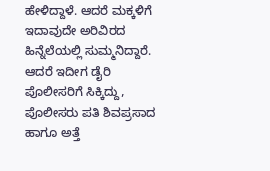ಹೇಳಿದ್ದಾಳೆ. ಆದರೆ ಮಕ್ಕಳಿಗೆ ಇದಾವುದೇ ಅರಿವಿರದ ಹಿನ್ನೆಲೆಯಲ್ಲಿ ಸುಮ್ಮನಿದ್ದಾರೆ. ಆದರೆ ಇದೀಗ ಡೈರಿ ಪೊಲೀಸರಿಗೆ ಸಿಕ್ಕಿದ್ದು, ಪೊಲೀಸರು ಪತಿ ಶಿವಪ್ರಸಾದ ಹಾಗೂ ಅತ್ತೆ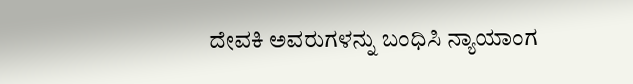ದೇವಕಿ ಅವರುಗಳನ್ನು ಬಂಧಿಸಿ ನ್ಯಾಯಾಂಗ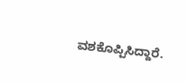ವಶಕೊಪ್ಪಿಸಿದ್ದಾರೆ.